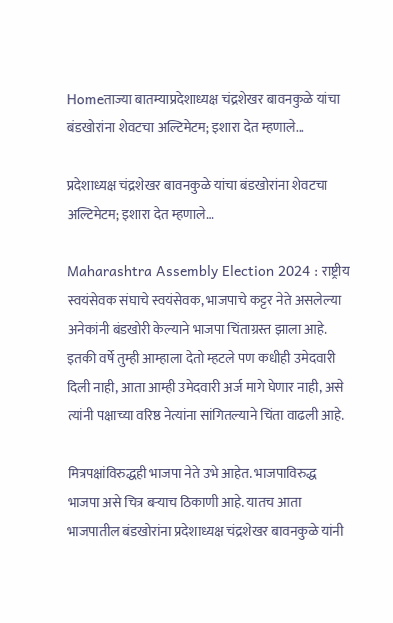Homeताज्या बातम्याप्रदेशाध्यक्ष चंद्रशेखर बावनकुळे यांचा बंडखोरांना शेवटचा अल्टिमेटम; इशारा देत म्हणाले...

प्रदेशाध्यक्ष चंद्रशेखर बावनकुळे यांचा बंडखोरांना शेवटचा अल्टिमेटम; इशारा देत म्हणाले…

Maharashtra Assembly Election 2024 : राष्ट्रीय स्वयंसेवक संघाचे स्वयंसेवक, भाजपाचे कट्टर नेते असलेल्या अनेकांनी बंडखोरी केल्याने भाजपा चिंताग्रस्त झाला आहे. इतकी वर्षे तुम्ही आम्हाला देतो म्हटले पण कधीही उमेदवारी दिली नाही, आता आम्ही उमेदवारी अर्ज मागे घेणार नाही, असे त्यांनी पक्षाच्या वरिष्ठ नेत्यांना सांगितल्याने चिंता वाढली आहे.

मित्रपक्षांविरुद्धही भाजपा नेते उभे आहेत. भाजपाविरुद्ध भाजपा असे चित्र बऱ्याच ठिकाणी आहे. यातच आता भाजपातील बंडखोरांना प्रदेशाध्यक्ष चंद्रशेखर बावनकुळे यांनी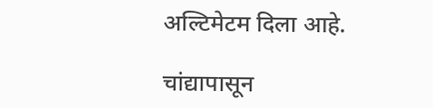अल्टिमेटम दिला आहे.

चांद्यापासून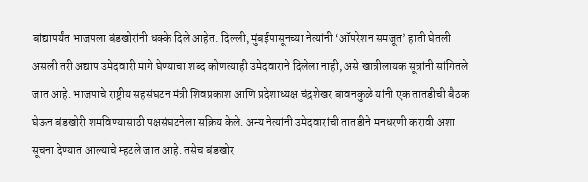बांद्यापर्यंत भाजपला बंडखोरांनी धक्के दिले आहेत. दिल्ली, मुंबईपासूनच्या नेत्यांनी ‘ऑपरेशन समजूत’ हाती घेतली असली तरी अद्याप उमेदवारी मागे घेण्याचा शब्द कोणत्याही उमेदवाराने दिलेला नाही, असे खात्रीलायक सूत्रांनी सांगितले जात आहे. भाजपाचे राष्ट्रीय सहसंघटन मंत्री शिवप्रकाश आणि प्रदेशाध्यक्ष चंद्रशेखर बावनकुळे यांनी एक तातडीची बैठक घेऊन बंडखोरी शमविण्यासाठी पक्षसंघटनेला सक्रिय केले. अन्य नेत्यांनी उमेदवारांची तातडीने मनधरणी करावी अशा सूचना देण्यात आल्याचे म्हटले जात आहे. तसेच बंडखोर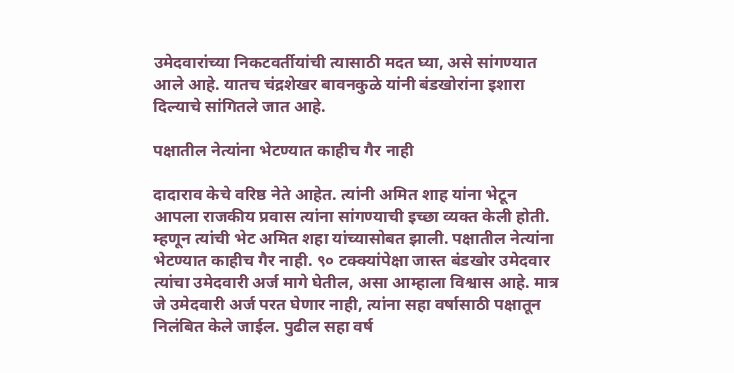उमेदवारांच्या निकटवर्तीयांची त्यासाठी मदत घ्या, असे सांगण्यात आले आहे. यातच चंद्रशेखर बावनकुळे यांनी बंडखोरांना इशारा दिल्याचे सांगितले जात आहे.

पक्षातील नेत्यांना भेटण्यात काहीच गैर नाही

दादाराव केचे वरिष्ठ नेते आहेत. त्यांनी अमित शाह यांना भेटून आपला राजकीय प्रवास त्यांना सांगण्याची इच्छा व्यक्त केली होती. म्हणून त्यांची भेट अमित शहा यांच्यासोबत झाली. पक्षातील नेत्यांना भेटण्यात काहीच गैर नाही. ९० टक्क्यांपेक्षा जास्त बंडखोर उमेदवार त्यांचा उमेदवारी अर्ज मागे घेतील, असा आम्हाला विश्वास आहे. मात्र जे उमेदवारी अर्ज परत घेणार नाही, त्यांना सहा वर्षासाठी पक्षातून निलंबित केले जाईल. पुढील सहा वर्ष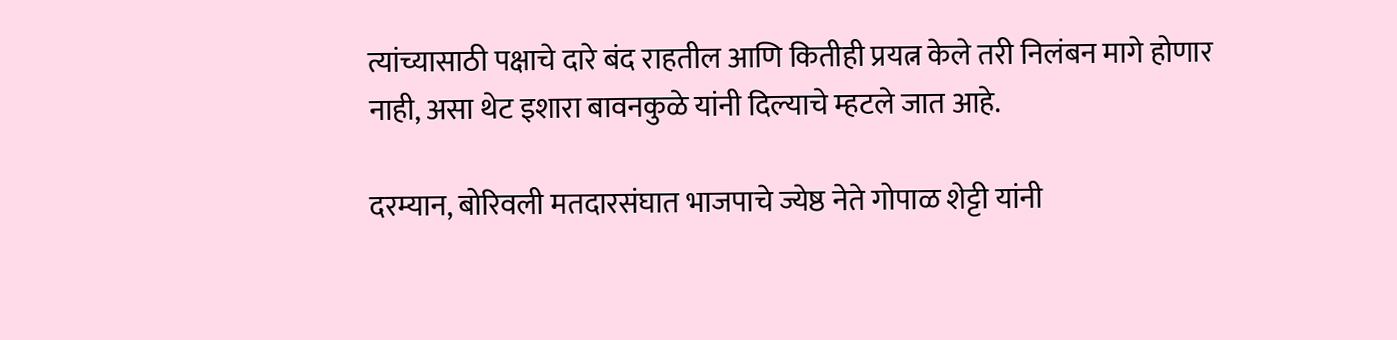त्यांच्यासाठी पक्षाचे दारे बंद राहतील आणि कितीही प्रयत्न केले तरी निलंबन मागे होणार नाही, असा थेट इशारा बावनकुळे यांनी दिल्याचे म्हटले जात आहे.

दरम्यान, बोरिवली मतदारसंघात भाजपाचे ज्येष्ठ नेते गोपाळ शेट्टी यांनी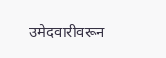उमेदवारीवरून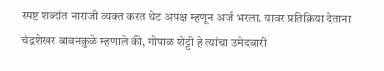स्पष्ट शब्दांत नाराजी व्यक्त करत थेट अपक्ष म्हणून अर्ज भरला. यावर प्रतिक्रिया देताना चंद्रशेखर बावनकुळे म्हणाले की, गोपाळ शेट्टी हे त्यांचा उमेदवारी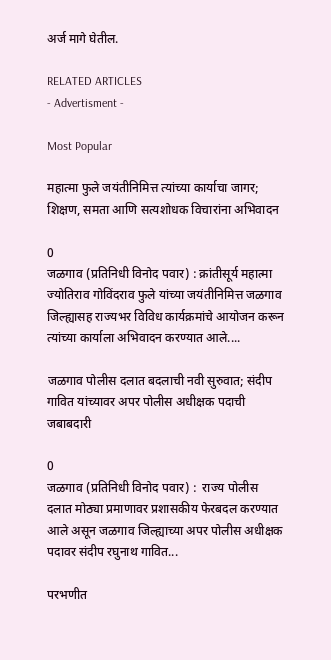अर्ज मागे घेतील.

RELATED ARTICLES
- Advertisment -

Most Popular

महात्मा फुले जयंतीनिमित्त त्यांच्या कार्याचा जागर; शिक्षण, समता आणि सत्यशोधक विचारांना अभिवादन

0
जळगाव (प्रतिनिधी विनोद पवार) : क्रांतीसूर्य महात्मा ज्योतिराव गोविंदराव फुले यांच्या जयंतीनिमित्त जळगाव जिल्ह्यासह राज्यभर विविध कार्यक्रमांचे आयोजन करून त्यांच्या कार्याला अभिवादन करण्यात आले....

जळगाव पोलीस दलात बदलाची नवी सुरुवात; संदीप गावित यांच्यावर अपर पोलीस अधीक्षक पदाची जबाबदारी

0
जळगाव (प्रतिनिधी विनोद पवार) :  राज्य पोलीस दलात मोठ्या प्रमाणावर प्रशासकीय फेरबदल करण्यात आले असून जळगाव जिल्ह्याच्या अपर पोलीस अधीक्षक पदावर संदीप रघुनाथ गावित...

परभणीत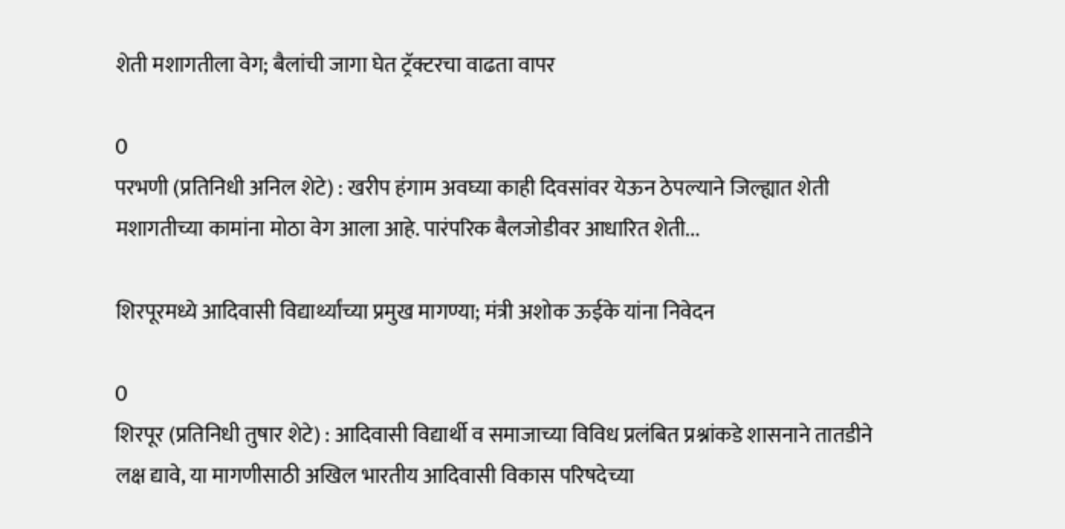शेती मशागतीला वेग; बैलांची जागा घेत ट्रॅक्टरचा वाढता वापर

0
परभणी (प्रतिनिधी अनिल शेटे) : खरीप हंगाम अवघ्या काही दिवसांवर येऊन ठेपल्याने जिल्ह्यात शेती मशागतीच्या कामांना मोठा वेग आला आहे. पारंपरिक बैलजोडीवर आधारित शेती...

शिरपूरमध्ये आदिवासी विद्यार्थ्यांच्या प्रमुख मागण्या; मंत्री अशोक ऊईके यांना निवेदन

0
शिरपूर (प्रतिनिधी तुषार शेटे) : आदिवासी विद्यार्थी व समाजाच्या विविध प्रलंबित प्रश्नांकडे शासनाने तातडीने लक्ष द्यावे, या मागणीसाठी अखिल भारतीय आदिवासी विकास परिषदेच्या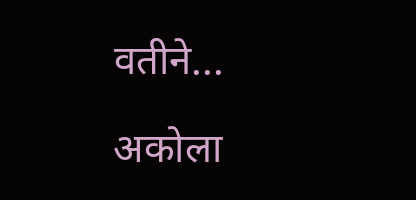वतीने...

अकोला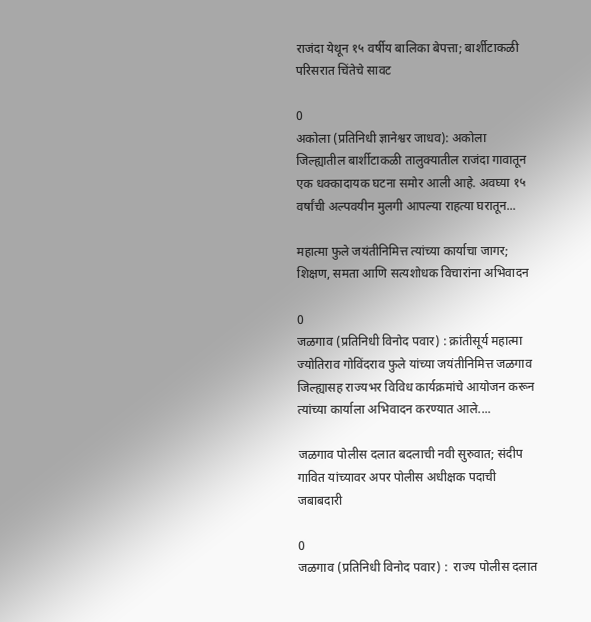राजंदा येथून १५ वर्षीय बालिका बेपत्ता; बार्शीटाकळी परिसरात चिंतेचे सावट

0
अकोला (प्रतिनिधी ज्ञानेश्वर जाधव): अकोला जिल्ह्यातील बार्शीटाकळी तालुक्यातील राजंदा गावातून एक धक्कादायक घटना समोर आली आहे. अवघ्या १५ वर्षांची अल्पवयीन मुलगी आपल्या राहत्या घरातून...

महात्मा फुले जयंतीनिमित्त त्यांच्या कार्याचा जागर; शिक्षण, समता आणि सत्यशोधक विचारांना अभिवादन

0
जळगाव (प्रतिनिधी विनोद पवार) : क्रांतीसूर्य महात्मा ज्योतिराव गोविंदराव फुले यांच्या जयंतीनिमित्त जळगाव जिल्ह्यासह राज्यभर विविध कार्यक्रमांचे आयोजन करून त्यांच्या कार्याला अभिवादन करण्यात आले....

जळगाव पोलीस दलात बदलाची नवी सुरुवात; संदीप गावित यांच्यावर अपर पोलीस अधीक्षक पदाची जबाबदारी

0
जळगाव (प्रतिनिधी विनोद पवार) :  राज्य पोलीस दलात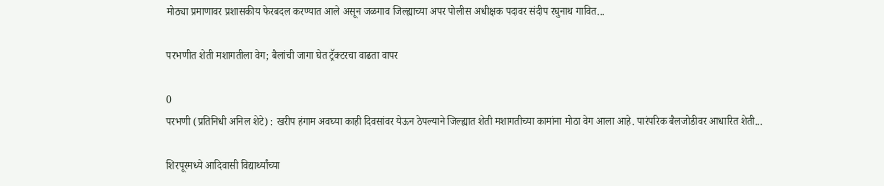मोठ्या प्रमाणावर प्रशासकीय फेरबदल करण्यात आले असून जळगाव जिल्ह्याच्या अपर पोलीस अधीक्षक पदावर संदीप रघुनाथ गावित...

परभणीत शेती मशागतीला वेग; बैलांची जागा घेत ट्रॅक्टरचा वाढता वापर

0
परभणी (प्रतिनिधी अनिल शेटे) : खरीप हंगाम अवघ्या काही दिवसांवर येऊन ठेपल्याने जिल्ह्यात शेती मशागतीच्या कामांना मोठा वेग आला आहे. पारंपरिक बैलजोडीवर आधारित शेती...

शिरपूरमध्ये आदिवासी विद्यार्थ्यांच्या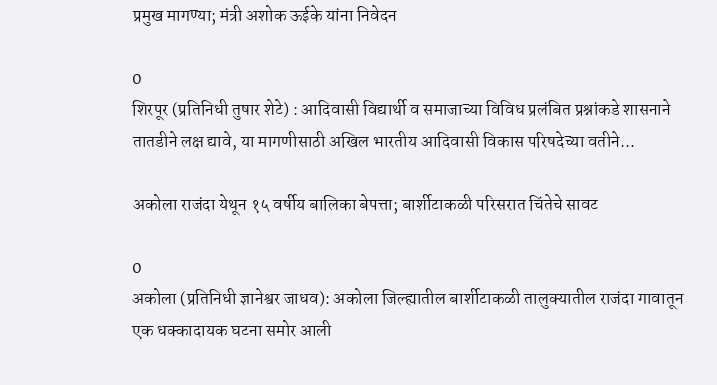प्रमुख मागण्या; मंत्री अशोक ऊईके यांना निवेदन

0
शिरपूर (प्रतिनिधी तुषार शेटे) : आदिवासी विद्यार्थी व समाजाच्या विविध प्रलंबित प्रश्नांकडे शासनाने तातडीने लक्ष द्यावे, या मागणीसाठी अखिल भारतीय आदिवासी विकास परिषदेच्या वतीने...

अकोला राजंदा येथून १५ वर्षीय बालिका बेपत्ता; बार्शीटाकळी परिसरात चिंतेचे सावट

0
अकोला (प्रतिनिधी ज्ञानेश्वर जाधव): अकोला जिल्ह्यातील बार्शीटाकळी तालुक्यातील राजंदा गावातून एक धक्कादायक घटना समोर आली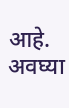आहे. अवघ्या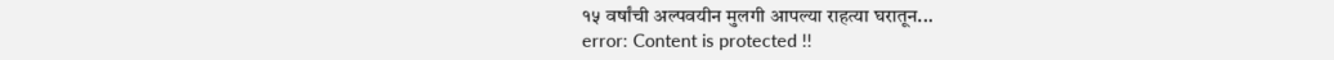१५ वर्षांची अल्पवयीन मुलगी आपल्या राहत्या घरातून...
error: Content is protected !!